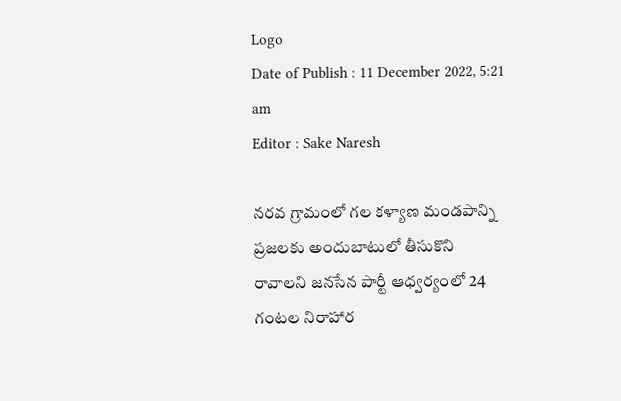Logo
Date of Publish : 11 December 2022, 5:21 am
Editor : Sake Naresh

నరవ గ్రామంలో గల కళ్యాణ మండపాన్ని ప్రజలకు అందుబాటులో తీసుకొని రావాలని జనసేన పార్టీ ఆధ్వర్యంలో 24 గంటల నిరాహార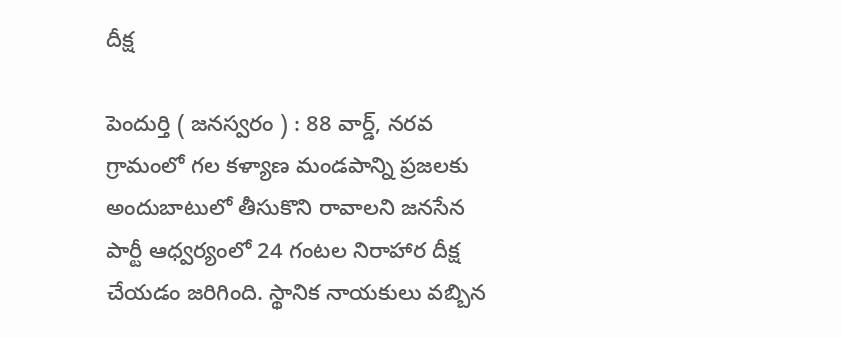దీక్ష

పెందుర్తి ( జనస్వరం ) : 88 వార్డ్, నరవ గ్రామంలో గల కళ్యాణ మండపాన్ని ప్రజలకు అందుబాటులో తీసుకొని రావాలని జనసేన పార్టీ ఆధ్వర్యంలో 24 గంటల నిరాహార దీక్ష చేయడం జరిగింది. స్థానిక నాయకులు వబ్బిన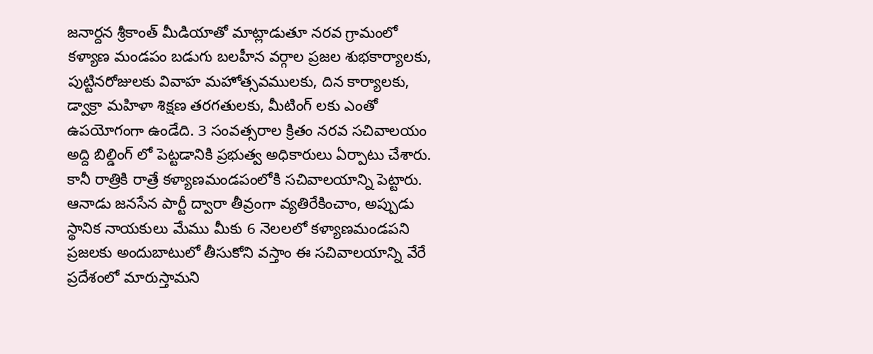జనార్దన శ్రీకాంత్ మీడియాతో మాట్లాడుతూ నరవ గ్రామంలో కళ్యాణ మండపం బడుగు బలహీన వర్గాల ప్రజల శుభకార్యాలకు, పుట్టినరోజులకు వివాహ మహోత్సవములకు, దిన కార్యాలకు, డ్వాక్రా మహిళా శిక్షణ తరగతులకు, మీటింగ్ లకు ఎంతో ఉపయోగంగా ఉండేది. 3 సంవత్సరాల క్రితం నరవ సచివాలయం అద్ది బిల్డింగ్ లో పెట్టడానికి ప్రభుత్వ అధికారులు ఏర్పాటు చేశారు. కానీ రాత్రికి రాత్రే కళ్యాణమండపంలోకి సచివాలయాన్ని పెట్టారు. ఆనాడు జనసేన పార్టీ ద్వారా తీవ్రంగా వ్యతిరేకించాం, అప్పుడు స్థానిక నాయకులు మేము మీకు 6 నెలలలో కళ్యాణమండపని ప్రజలకు అందుబాటులో తీసుకోని వస్తాం ఈ సచివాలయాన్ని వేరే ప్రదేశంలో మారుస్తామని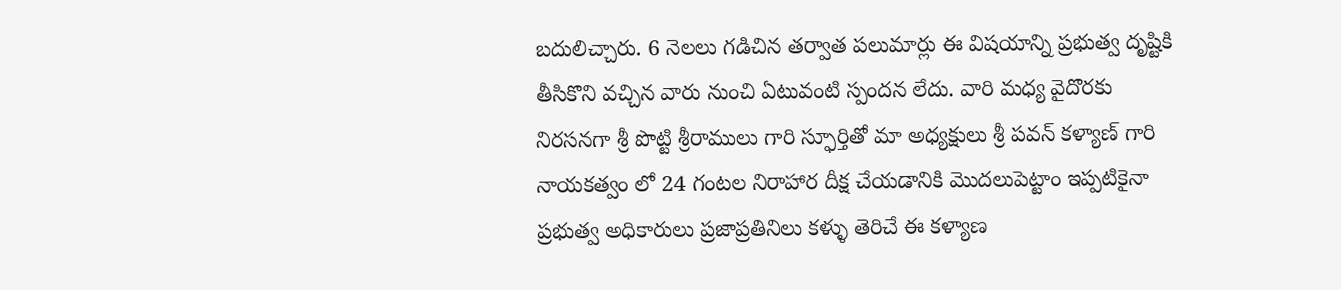బదులిచ్చారు. 6 నెలలు గడిచిన తర్వాత పలుమార్లు ఈ విషయాన్ని ప్రభుత్వ దృష్టికి తీసికొని వచ్చిన వారు నుంచి ఏటువంటి స్పందన లేదు. వారి మధ్య వైదొరకు నిరసనగా శ్రీ పొట్టి శ్రీరాములు గారి స్ఫూర్తితో మా అధ్యక్షులు శ్రీ పవన్ కళ్యాణ్ గారి నాయకత్వం లో 24 గంటల నిరాహార దీక్ష చేయడానికి మొదలుపెట్టాం ఇప్పటికైనా ప్రభుత్వ అధికారులు ప్రజాప్రతినిలు కళ్ళు తెరిచే ఈ కళ్యాణ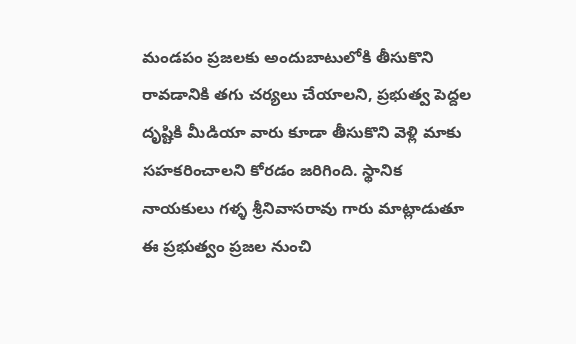మండపం ప్రజలకు అందుబాటులోకి తీసుకొని రావడానికి తగు చర్యలు చేయాలని, ప్రభుత్వ పెద్దల దృష్టికి మీడియా వారు కూడా తీసుకొని వెళ్లి మాకు సహకరించాలని కోరడం జరిగింది. స్థానిక నాయకులు గళ్ళ శ్రీనివాసరావు గారు మాట్లాడుతూ ఈ ప్రభుత్వం ప్రజల నుంచి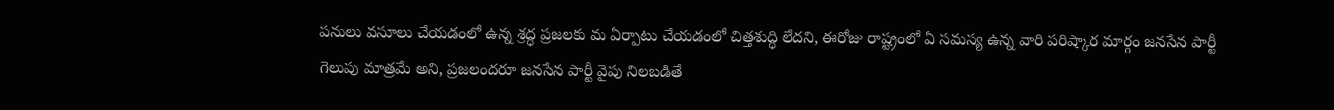పనులు వసూలు చేయడంలో ఉన్న శ్రద్ధ ప్రజలకు మ ఏర్పాటు చేయడంలో చిత్తశుద్ధి లేదని, ఈరోజు రాష్ట్రంలో ఏ సమస్య ఉన్న వారి పరిష్కార మార్గం జనసేన పార్టీ గెలుపు మాత్రమే అని, ప్రజలందరూ జనసేన పార్టీ వైపు నిలబడితే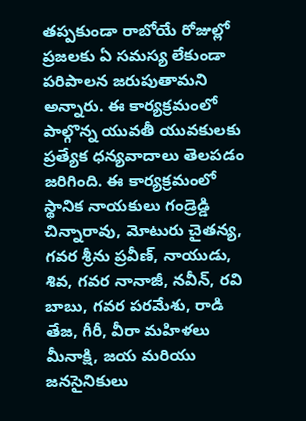తప్పకుండా రాబోయే రోజుల్లో ప్రజలకు ఏ సమస్య లేకుండా పరిపాలన జరుపుతామని అన్నారు. ఈ కార్యక్రమంలో పాల్గొన్న యువతీ యువకులకు ప్రత్యేక ధన్యవాదాలు తెలపడం జరిగింది. ఈ కార్యక్రమంలో స్థానిక నాయకులు గండ్రెడ్డి చిన్నారావు, మోటురు చైతన్య, గవర శ్రీను ప్రవీణ్, నాయుడు, శివ, గవర నానాజీ, నవీన్, రవి బాబు, గవర పరమేశు, రాడి తేజ, గీరీ, వీరా మహిళలు మీనాక్షి, జయ మరియు జనసైనికులు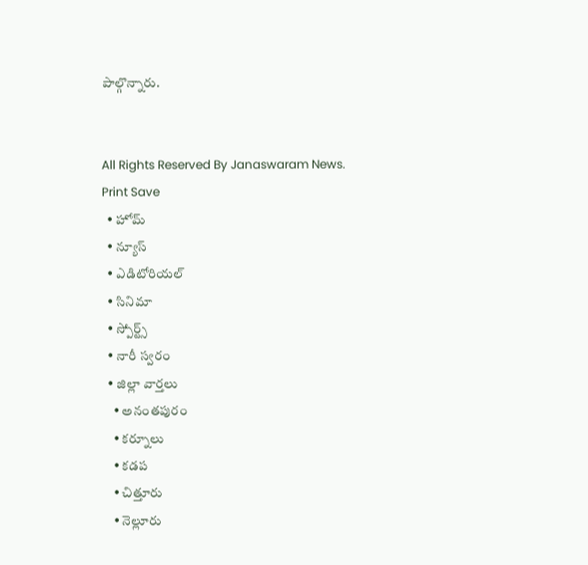పాల్గొన్నారు.


All Rights Reserved By Janaswaram News.
Print Save
  • హోమ్
  • న్యూస్
  • ఎడిటోరియల్
  • సినిమా
  • స్పోర్ట్స్
  • నారీ స్వరం
  • జిల్లా వార్తలు
    • అనంతపురం
    • కర్నూలు
    • కడప
    • చిత్తూరు
    • నెల్లూరు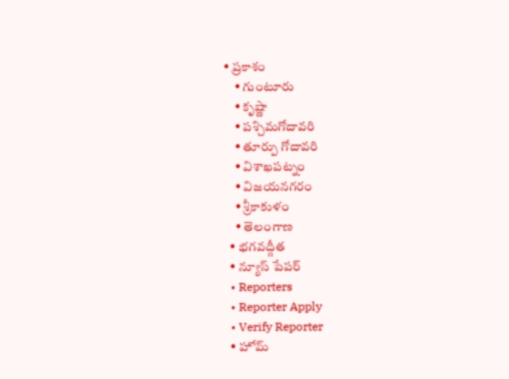• ప్రకాశం
    • గుంటూరు
    • కృష్ణా
    • పశ్చిమగోదావరి
    • తూర్పు గోదావరి
    • విశాఖపట్నం
    • విజయనగరం
    • శ్రీకాకుళం
    • తెలంగాణ
  • భగవద్గీత
  • న్యూస్ పేపర్
  • Reporters
  • Reporter Apply
  • Verify Reporter
  • హోమ్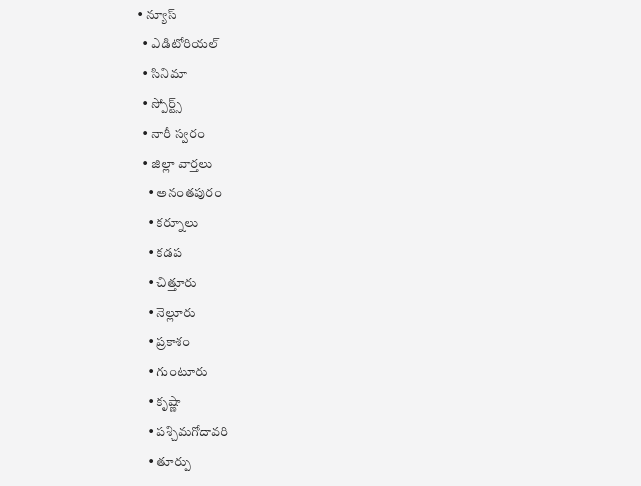• న్యూస్
  • ఎడిటోరియల్
  • సినిమా
  • స్పోర్ట్స్
  • నారీ స్వరం
  • జిల్లా వార్తలు
    • అనంతపురం
    • కర్నూలు
    • కడప
    • చిత్తూరు
    • నెల్లూరు
    • ప్రకాశం
    • గుంటూరు
    • కృష్ణా
    • పశ్చిమగోదావరి
    • తూర్పు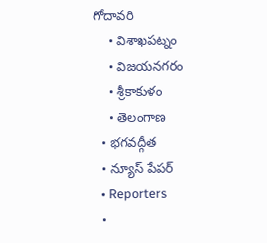గోదావరి
    • విశాఖపట్నం
    • విజయనగరం
    • శ్రీకాకుళం
    • తెలంగాణ
  • భగవద్గీత
  • న్యూస్ పేపర్
  • Reporters
  •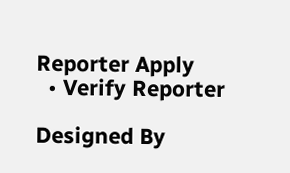Reporter Apply
  • Verify Reporter

Designed By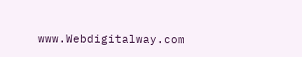www.Webdigitalway.com